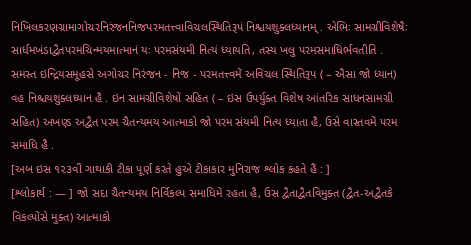નિખિલકરણગ્રામાગોચરનિરંજનનિજપરમતત્ત્વાવિચલસ્થિતિરૂપં નિશ્ચયશુક્લધ્યાનમ્ . એભિઃ સામગ્રીવિશેષૈઃ સાર્ધમખંડાદ્વૈતપરમચિન્મયમાત્માનં યઃ પરમસંયમી નિત્યં ધ્યાયતિ, તસ્ય ખલુ પરમસમાધિર્ભવતીતિ .
સમસ્ત ઇન્દ્રિયસમૂહસે અગોચર નિરંજન - નિજ - પરમતત્ત્વમેં અવિચલ સ્થિતિરૂપ ( – ઐસા જો ધ્યાન) વહ નિશ્ચયશુક્લધ્યાન હૈ . ઇન સામગ્રીવિશેષોં સહિત ( – ઇસ ઉપર્યુક્ત વિશેષ આંતરિક સાધનસામગ્રી સહિત) અખણ્ડ અદ્વૈત પરમ ચૈતન્યમય આત્માકો જો પરમ સંયમી નિત્ય ધ્યાતા હૈ, ઉસે વાસ્તવમેં પરમ સમાધિ હૈ .
[અબ ઇસ ૧૨૩વીં ગાથાકી ટીકા પૂર્ણ કરતે હુએ ટીકાકાર મુનિરાજ શ્લોક કહતે હૈં : ]
[શ્લોકાર્થ : — ] જો સદા ચૈતન્યમય નિર્વિકલ્પ સમાધિમેં રહતા હૈ, ઉસ દ્વૈતાદ્વૈતવિમુક્ત (દ્વૈત-અદ્વૈતકે વિકલ્પોંસે મુક્ત) આત્માકો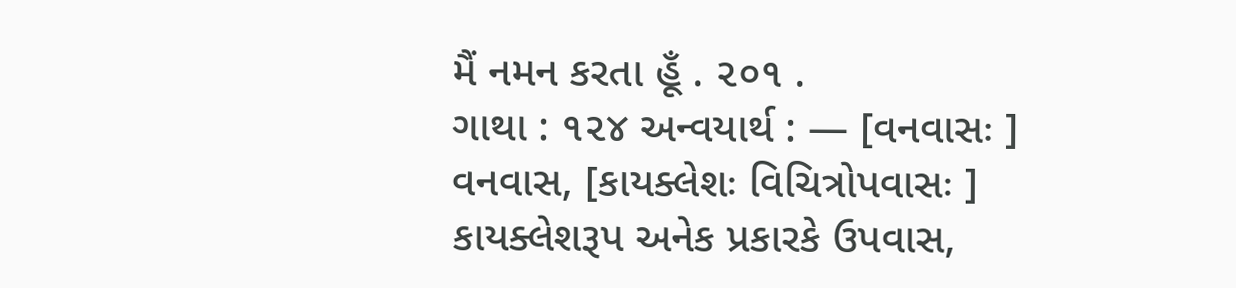મૈં નમન કરતા હૂઁ . ૨૦૧ .
ગાથા : ૧૨૪ અન્વયાર્થ : — [વનવાસઃ ] વનવાસ, [કાયક્લેશઃ વિચિત્રોપવાસઃ ] કાયક્લેશરૂપ અનેક પ્રકારકે ઉપવાસ,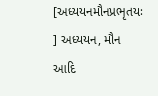[અધ્યયનમૌનપ્રભૃતયઃ ] અધ્યયન, મૌન આદિ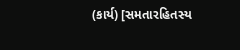(કાર્ય) [સમતારહિતસ્ય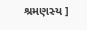શ્રમણસ્ય ]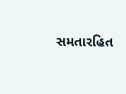સમતારહિત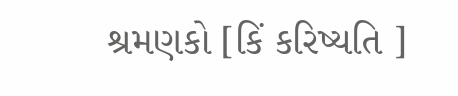શ્રમણકો [કિં કરિષ્યતિ ]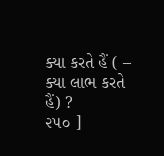ક્યા કરતે હૈં ( – ક્યા લાભ કરતે હૈં) ?
૨૫૦ ]